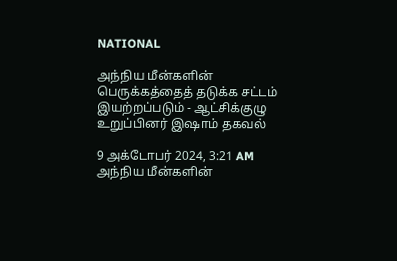NATIONAL

அந்நிய மீன்களின் பெருக்கத்தைத் தடுக்க சட்டம் இயற்றப்படும் - ஆட்சிக்குழு உறுப்பினர் இஷாம் தகவல்

9 அக்டோபர் 2024, 3:21 AM
அந்நிய மீன்களின்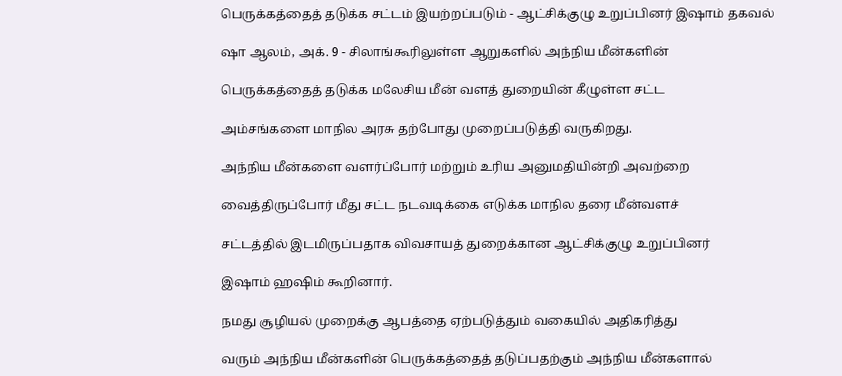பெருக்கத்தைத் தடுக்க சட்டம் இயற்றப்படும் - ஆட்சிக்குழு உறுப்பினர் இஷாம் தகவல்

ஷா ஆலம், அக். 9 - சிலாங்கூரிலுள்ள ஆறுகளில் அந்நிய மீன்களின்

பெருக்கத்தைத் தடுக்க மலேசிய மீன் வளத் துறையின் கீழுள்ள சட்ட

அம்சங்களை மாநில அரசு தற்போது முறைப்படுத்தி வருகிறது.

அந்நிய மீன்களை வளர்ப்போர் மற்றும் உரிய அனுமதியின்றி அவற்றை

வைத்திருப்போர் மீது சட்ட நடவடிக்கை எடுக்க மாநில தரை மீன்வளச்

சட்டத்தில் இடமிருப்பதாக விவசாயத் துறைக்கான ஆட்சிக்குழு உறுப்பினர்

இஷாம் ஹஷிம் கூறினார்.

நமது சூழியல் முறைக்கு ஆபத்தை ஏற்படுத்தும் வகையில் அதிகரித்து

வரும் அந்நிய மீன்களின் பெருக்கத்தைத் தடுப்பதற்கும் அந்நிய மீன்களால்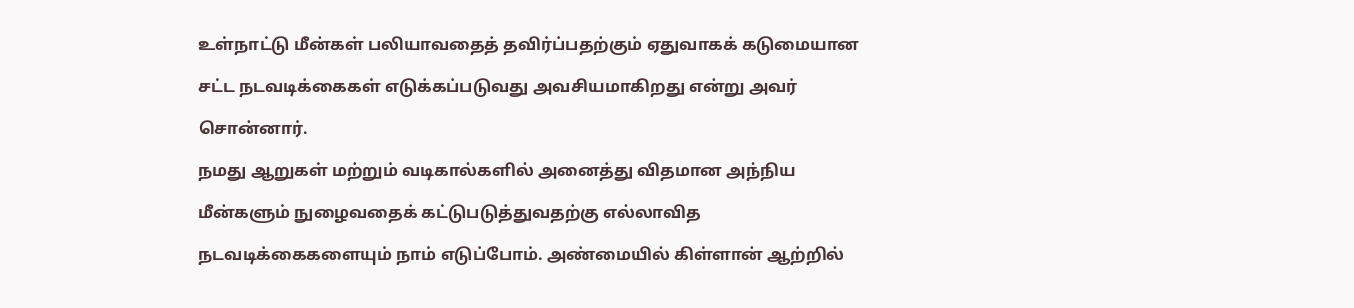உள்நாட்டு மீன்கள் பலியாவதைத் தவிர்ப்பதற்கும் ஏதுவாகக் கடுமையான

சட்ட நடவடிக்கைகள் எடுக்கப்படுவது அவசியமாகிறது என்று அவர்

சொன்னார்.

நமது ஆறுகள் மற்றும் வடிகால்களில் அனைத்து விதமான அந்நிய

மீன்களும் நுழைவதைக் கட்டுபடுத்துவதற்கு எல்லாவித

நடவடிக்கைகளையும் நாம் எடுப்போம். அண்மையில் கிள்ளான் ஆற்றில்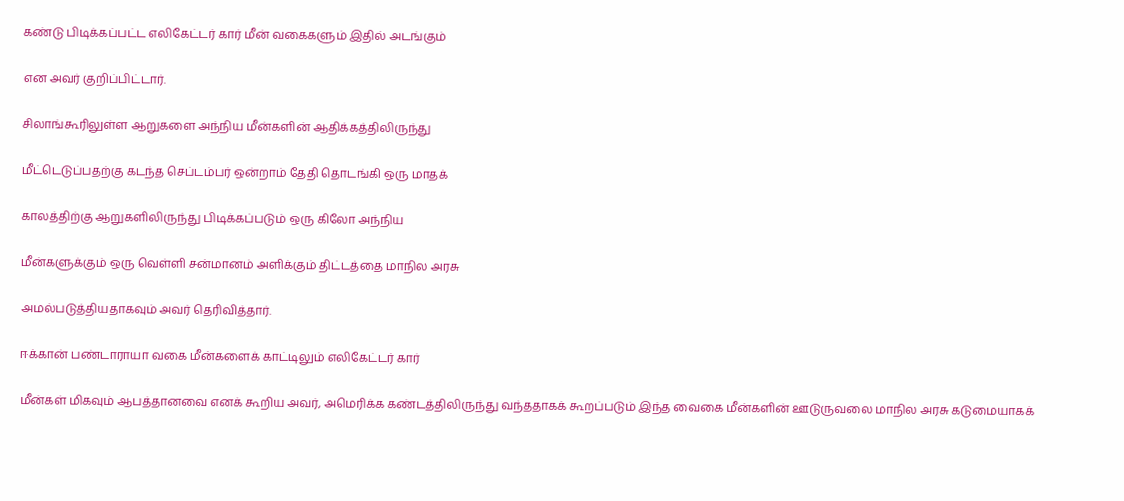கண்டு பிடிக்கப்பட்ட எலிகேட்டர் கார் மீன் வகைகளும் இதில் அடங்கும்

என அவர் குறிப்பிட்டார்.

சிலாங்கூரிலுள்ள ஆறுகளை அந்நிய மீன்களின் ஆதிக்கத்திலிருந்து

மீட்டெடுப்பதற்கு கடந்த செப்டம்பர் ஒன்றாம் தேதி தொடங்கி ஒரு மாதக்

காலத்திற்கு ஆறுகளிலிருந்து பிடிக்கப்படும் ஒரு கிலோ அந்நிய

மீன்களுக்கும் ஒரு வெள்ளி சன்மானம் அளிக்கும் திட்டத்தை மாநில அரசு

அமல்படுத்தியதாகவும் அவர் தெரிவித்தார்.

ஈக்கான் பண்டாராயா வகை மீன்களைக் காட்டிலும் எலிகேட்டர் கார்

மீன்கள் மிகவும் ஆபத்தானவை எனக் கூறிய அவர், அமெரிக்க கண்டத்திலிருந்து வந்ததாகக் கூறப்படும் இந்த வைகை மீன்களின் ஊடுருவலை மாநில அரசு கடுமையாகக்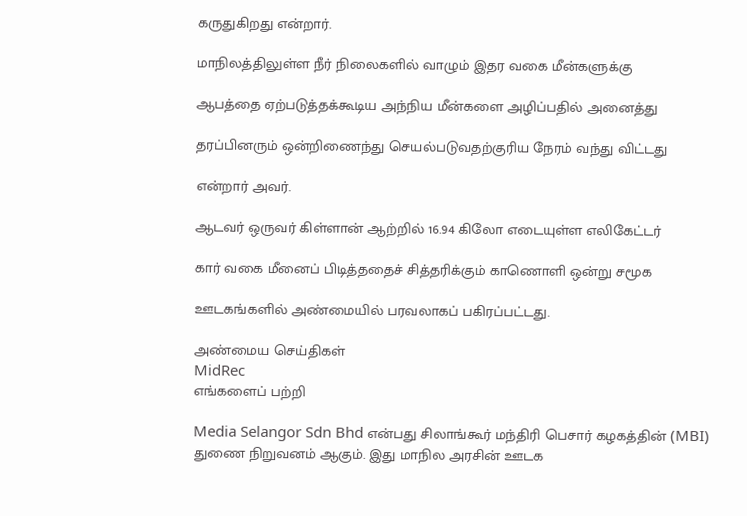கருதுகிறது என்றார்.

மாநிலத்திலுள்ள நீர் நிலைகளில் வாழும் இதர வகை மீன்களுக்கு

ஆபத்தை ஏற்படுத்தக்கூடிய அந்நிய மீன்களை அழிப்பதில் அனைத்து

தரப்பினரும் ஒன்றிணைந்து செயல்படுவதற்குரிய நேரம் வந்து விட்டது

என்றார் அவர்.

ஆடவர் ஒருவர் கிள்ளான் ஆற்றில் 16.94 கிலோ எடையுள்ள எலிகேட்டர்

கார் வகை மீனைப் பிடித்ததைச் சித்தரிக்கும் காணொளி ஒன்று சமூக

ஊடகங்களில் அண்மையில் பரவலாகப் பகிரப்பட்டது.

அண்மைய செய்திகள்
MidRec
எங்களைப் பற்றி

Media Selangor Sdn Bhd என்பது சிலாங்கூர் மந்திரி பெசார் கழகத்தின் (MBI) துணை நிறுவனம் ஆகும். இது மாநில அரசின் ஊடக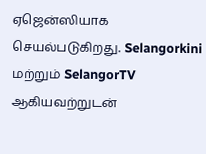ஏஜென்ஸியாக செயல்படுகிறது. Selangorkini மற்றும் SelangorTV ஆகியவற்றுடன்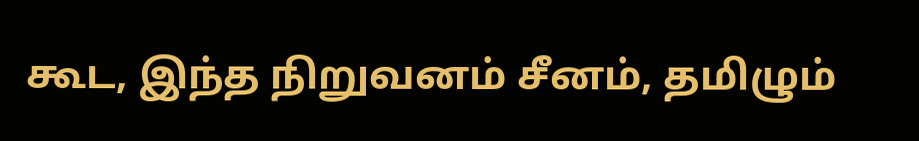கூட, இந்த நிறுவனம் சீனம், தமிழும்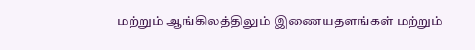மற்றும் ஆங்கிலத்திலும் இணையதளங்கள் மற்றும்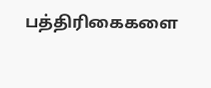பத்திரிகைகளை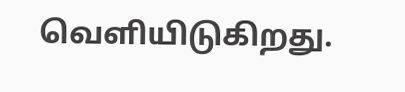வெளியிடுகிறது.